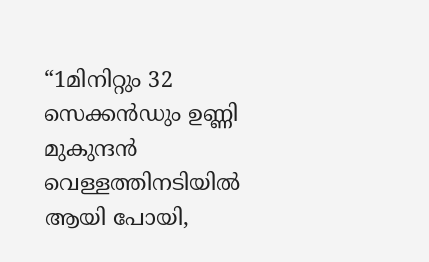“1മിനിറ്റും 32 സെക്കൻഡും ഉണ്ണി മുകുന്ദൻ വെള്ളത്തിനടിയിൽ ആയി പോയി,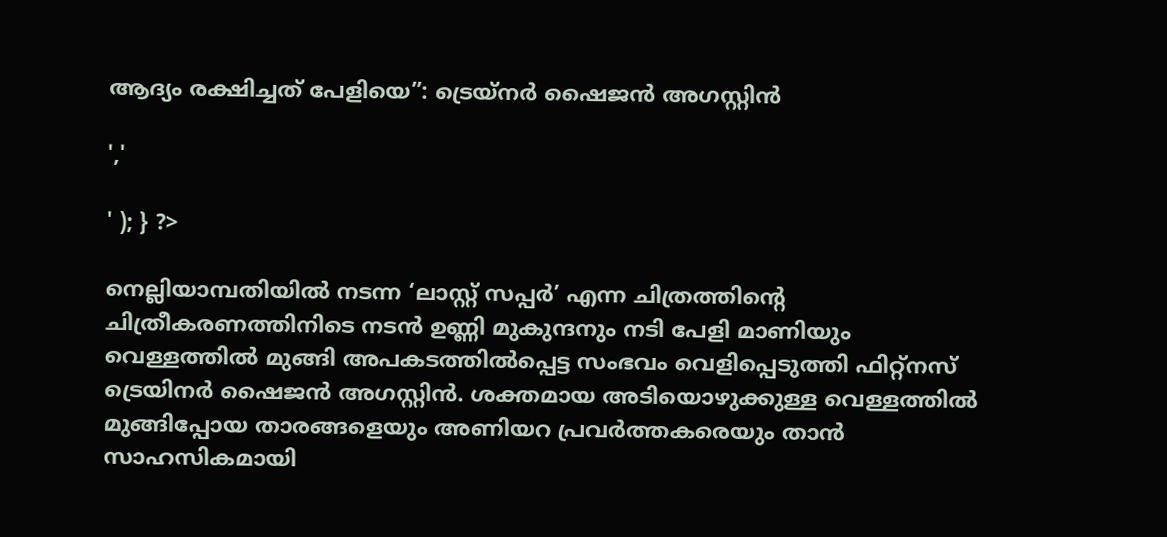ആദ്യം രക്ഷിച്ചത് പേളിയെ”: ട്രെയ്‌നര്‍ ഷൈജന്‍ അഗസ്റ്റിന്‍

','

' ); } ?>

നെല്ലിയാമ്പതിയിൽ നടന്ന ‘ലാസ്റ്റ് സപ്പർ’ എന്ന ചിത്രത്തിന്റെ ചിത്രീകരണത്തിനിടെ നടൻ ഉണ്ണി മുകുന്ദനും നടി പേളി മാണിയും വെള്ളത്തിൽ മുങ്ങി അപകടത്തിൽപ്പെട്ട സംഭവം വെളിപ്പെടുത്തി ഫിറ്റ്‌നസ് ട്രെയിനർ ഷൈജൻ അഗസ്റ്റിൻ. ശക്തമായ അടിയൊഴുക്കുള്ള വെള്ളത്തിൽ മുങ്ങിപ്പോയ താരങ്ങളെയും അണിയറ പ്രവർത്തകരെയും താൻ സാഹസികമായി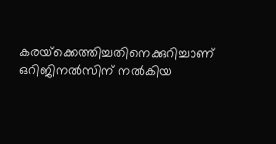കരയ്‌ക്കെത്തിച്ചതിനെക്കുറിച്ചാണ് ഒറിജിനൽസിന് നൽകിയ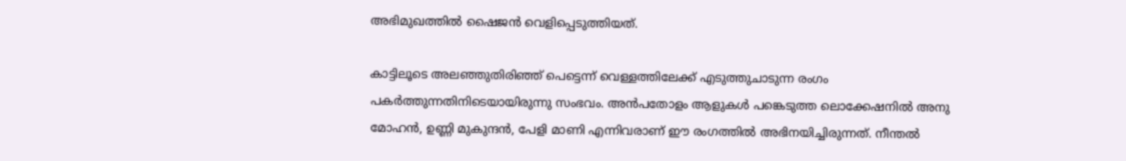അഭിമുഖത്തിൽ ഷൈജൻ വെളിപ്പെടുത്തിയത്.

കാട്ടിലൂടെ അലഞ്ഞുതിരിഞ്ഞ് പെട്ടെന്ന് വെള്ളത്തിലേക്ക് എടുത്തുചാടുന്ന രംഗം പകർത്തുന്നതിനിടെയായിരുന്നു സംഭവം. അൻപതോളം ആളുകൾ പങ്കെടുത്ത ലൊക്കേഷനിൽ അനു മോഹൻ, ഉണ്ണി മുകുന്ദൻ, പേളി മാണി എന്നിവരാണ് ഈ രംഗത്തിൽ അഭിനയിച്ചിരുന്നത്. നീന്തൽ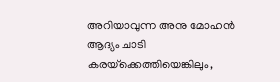അറിയാവുന്ന അനു മോഹൻ ആദ്യം ചാടി കരയ്‌ക്കെത്തിയെങ്കിലും,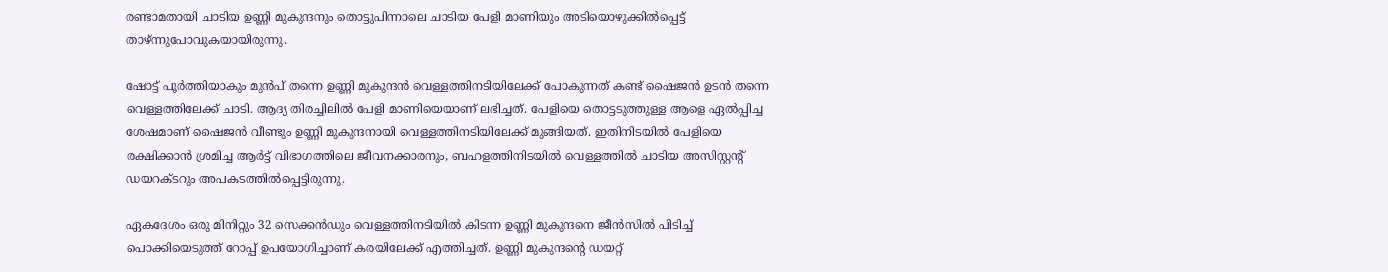രണ്ടാമതായി ചാടിയ ഉണ്ണി മുകുന്ദനും തൊട്ടുപിന്നാലെ ചാടിയ പേളി മാണിയും അടിയൊഴുക്കിൽപ്പെട്ട് താഴ്ന്നുപോവുകയായിരുന്നു.

ഷോട്ട് പൂർത്തിയാകും മുൻപ് തന്നെ ഉണ്ണി മുകുന്ദൻ വെള്ളത്തിനടിയിലേക്ക് പോകുന്നത് കണ്ട് ഷൈജൻ ഉടൻ തന്നെ വെള്ളത്തിലേക്ക് ചാടി. ആദ്യ തിരച്ചിലിൽ പേളി മാണിയെയാണ് ലഭിച്ചത്. പേളിയെ തൊട്ടടുത്തുള്ള ആളെ ഏൽപ്പിച്ച ശേഷമാണ് ഷൈജൻ വീണ്ടും ഉണ്ണി മുകുന്ദനായി വെള്ളത്തിനടിയിലേക്ക് മുങ്ങിയത്. ഇതിനിടയിൽ പേളിയെ രക്ഷിക്കാൻ ശ്രമിച്ച ആർട്ട് വിഭാഗത്തിലെ ജീവനക്കാരനും, ബഹളത്തിനിടയിൽ വെള്ളത്തിൽ ചാടിയ അസിസ്റ്റന്റ് ഡയറക്ടറും അപകടത്തിൽപ്പെട്ടിരുന്നു.

ഏകദേശം ഒരു മിനിറ്റും 32 സെക്കൻഡും വെള്ളത്തിനടിയിൽ കിടന്ന ഉണ്ണി മുകുന്ദനെ ജീൻസിൽ പിടിച്ച് പൊക്കിയെടുത്ത് റോപ്പ് ഉപയോഗിച്ചാണ് കരയിലേക്ക് എത്തിച്ചത്. ഉണ്ണി മുകുന്ദന്റെ ഡയറ്റ്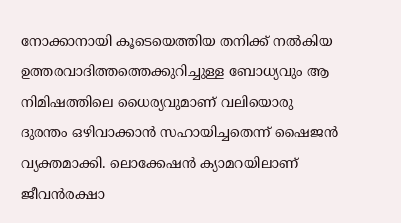നോക്കാനായി കൂടെയെത്തിയ തനിക്ക് നൽകിയ ഉത്തരവാദിത്തത്തെക്കുറിച്ചുള്ള ബോധ്യവും ആ നിമിഷത്തിലെ ധൈര്യവുമാണ് വലിയൊരു ദുരന്തം ഒഴിവാക്കാൻ സഹായിച്ചതെന്ന് ഷൈജൻ വ്യക്തമാക്കി. ലൊക്കേഷൻ ക്യാമറയിലാണ് ജീവൻരക്ഷാ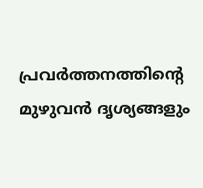പ്രവർത്തനത്തിന്റെ മുഴുവൻ ദൃശ്യങ്ങളും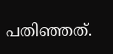പതിഞ്ഞത്.